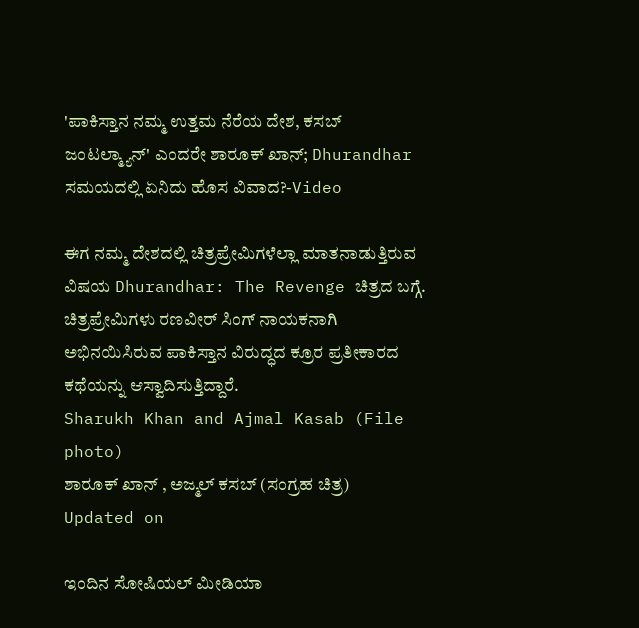'ಪಾಕಿಸ್ತಾನ ನಮ್ಮ ಉತ್ತಮ ನೆರೆಯ ದೇಶ, ಕಸಬ್ ಜಂಟಲ್ಮ್ಯಾನ್' ಎಂದರೇ ಶಾರೂಕ್ ಖಾನ್; Dhurandhar ಸಮಯದಲ್ಲಿ ಏನಿದು ಹೊಸ ವಿವಾದ?-Video

ಈಗ ನಮ್ಮ ದೇಶದಲ್ಲಿ ಚಿತ್ರಪ್ರೇಮಿಗಳೆಲ್ಲಾ ಮಾತನಾಡುತ್ತಿರುವ ವಿಷಯ Dhurandhar: The Revenge ಚಿತ್ರದ ಬಗ್ಗೆ. ಚಿತ್ರಪ್ರೇಮಿಗಳು ರಣವೀರ್ ಸಿಂಗ್ ನಾಯಕನಾಗಿ ಅಭಿನಯಿಸಿರುವ ಪಾಕಿಸ್ತಾನ ವಿರುದ್ಧದ ಕ್ರೂರ ಪ್ರತೀಕಾರದ ಕಥೆಯನ್ನು ಆಸ್ವಾದಿಸುತ್ತಿದ್ದಾರೆ.
Sharukh Khan and Ajmal Kasab (File photo)
ಶಾರೂಕ್ ಖಾನ್ , ಅಜ್ಮಲ್ ಕಸಬ್ (ಸಂಗ್ರಹ ಚಿತ್ರ)
Updated on

ಇಂದಿನ ಸೋಷಿಯಲ್ ಮೀಡಿಯಾ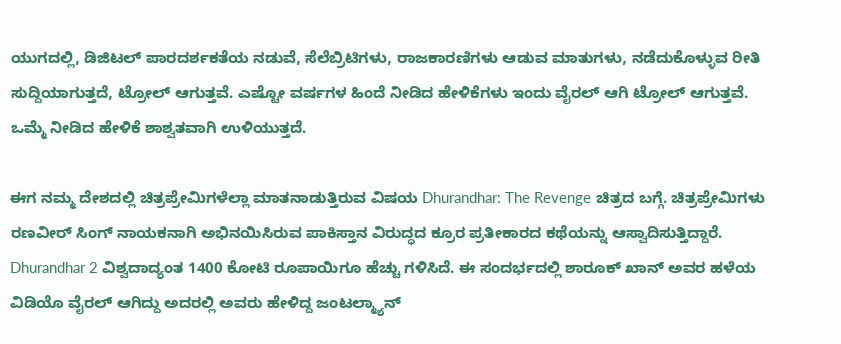ಯುಗದಲ್ಲಿ, ಡಿಜಿಟಲ್ ಪಾರದರ್ಶಕತೆಯ ನಡುವೆ, ಸೆಲೆಬ್ರಿಟಿಗಳು, ರಾಜಕಾರಣಿಗಳು ಆಡುವ ಮಾತುಗಳು, ನಡೆದುಕೊಳ್ಳುವ ರೀತಿ ಸುದ್ದಿಯಾಗುತ್ತದೆ, ಟ್ರೋಲ್ ಆಗುತ್ತವೆ. ಎಷ್ಟೋ ವರ್ಷಗಳ ಹಿಂದೆ ನೀಡಿದ ಹೇಳಿಕೆಗಳು ಇಂದು ವೈರಲ್ ಆಗಿ ಟ್ರೋಲ್ ಆಗುತ್ತವೆ. ಒಮ್ಮೆ ನೀಡಿದ ಹೇಳಿಕೆ ಶಾಶ್ವತವಾಗಿ ಉಳಿಯುತ್ತದೆ.

ಈಗ ನಮ್ಮ ದೇಶದಲ್ಲಿ ಚಿತ್ರಪ್ರೇಮಿಗಳೆಲ್ಲಾ ಮಾತನಾಡುತ್ತಿರುವ ವಿಷಯ Dhurandhar: The Revenge ಚಿತ್ರದ ಬಗ್ಗೆ. ಚಿತ್ರಪ್ರೇಮಿಗಳು ರಣವೀರ್ ಸಿಂಗ್ ನಾಯಕನಾಗಿ ಅಭಿನಯಿಸಿರುವ ಪಾಕಿಸ್ತಾನ ವಿರುದ್ಧದ ಕ್ರೂರ ಪ್ರತೀಕಾರದ ಕಥೆಯನ್ನು ಆಸ್ವಾದಿಸುತ್ತಿದ್ದಾರೆ. Dhurandhar 2 ವಿಶ್ವದಾದ್ಯಂತ 1400 ಕೋಟಿ ರೂಪಾಯಿಗೂ ಹೆಚ್ಚು ಗಳಿಸಿದೆ. ಈ ಸಂದರ್ಭದಲ್ಲಿ ಶಾರೂಕ್ ಖಾನ್ ಅವರ ಹಳೆಯ ವಿಡಿಯೊ ವೈರಲ್ ಆಗಿದ್ದು ಅದರಲ್ಲಿ ಅವರು ಹೇಳಿದ್ದ ಜಂಟಲ್ಮ್ಯಾನ್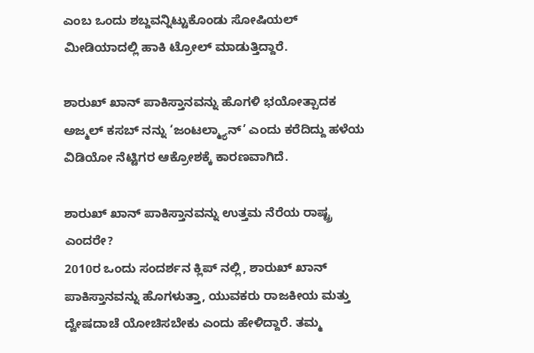ಎಂಬ ಒಂದು ಶಬ್ದವನ್ನಿಟ್ಟುಕೊಂಡು ಸೋಷಿಯಲ್ ಮೀಡಿಯಾದಲ್ಲಿ ಹಾಕಿ ಟ್ರೋಲ್ ಮಾಡುತ್ತಿದ್ದಾರೆ.

ಶಾರುಖ್ ಖಾನ್ ಪಾಕಿಸ್ತಾನವನ್ನು ಹೊಗಳಿ ಭಯೋತ್ಪಾದಕ ಅಜ್ಮಲ್ ಕಸಬ್ ನನ್ನು ‘ಜಂಟಲ್ಮ್ಯಾನ್’ ಎಂದು ಕರೆದಿದ್ದು ಹಳೆಯ ವಿಡಿಯೋ ನೆಟ್ಟಿಗರ ಆಕ್ರೋಶಕ್ಕೆ ಕಾರಣವಾಗಿದೆ.

ಶಾರುಖ್ ಖಾನ್ ಪಾಕಿಸ್ತಾನವನ್ನು ಉತ್ತಮ ನೆರೆಯ ರಾಷ್ಟ್ರ ಎಂದರೇ?
2010ರ ಒಂದು ಸಂದರ್ಶನ ಕ್ಲಿಪ್ ನಲ್ಲಿ, ಶಾರುಖ್ ಖಾನ್ ಪಾಕಿಸ್ತಾನವನ್ನು ಹೊಗಳುತ್ತಾ, ಯುವಕರು ರಾಜಕೀಯ ಮತ್ತು ದ್ವೇಷದಾಚೆ ಯೋಚಿಸಬೇಕು ಎಂದು ಹೇಳಿದ್ದಾರೆ. ತಮ್ಮ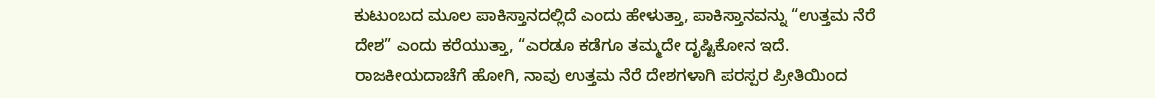ಕುಟುಂಬದ ಮೂಲ ಪಾಕಿಸ್ತಾನದಲ್ಲಿದೆ ಎಂದು ಹೇಳುತ್ತಾ, ಪಾಕಿಸ್ತಾನವನ್ನು “ಉತ್ತಮ ನೆರೆ ದೇಶ” ಎಂದು ಕರೆಯುತ್ತಾ, “ಎರಡೂ ಕಡೆಗೂ ತಮ್ಮದೇ ದೃಷ್ಟಿಕೋನ ಇದೆ. ರಾಜಕೀಯದಾಚೆಗೆ ಹೋಗಿ, ನಾವು ಉತ್ತಮ ನೆರೆ ದೇಶಗಳಾಗಿ ಪರಸ್ಪರ ಪ್ರೀತಿಯಿಂದ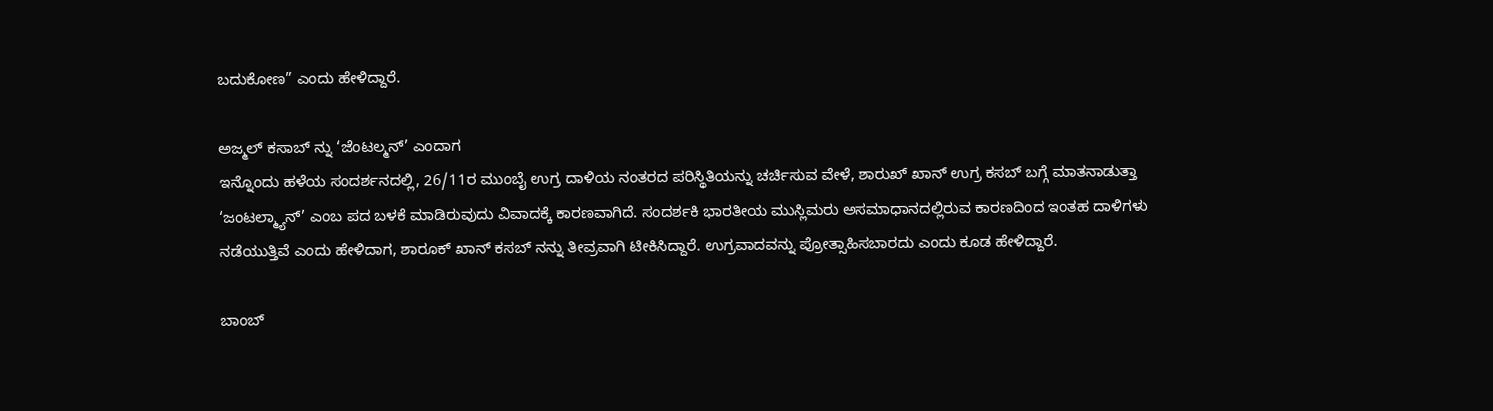ಬದುಕೋಣ” ಎಂದು ಹೇಳಿದ್ದಾರೆ.

ಅಜ್ಮಲ್ ಕಸಾಬ್ ನ್ನು ‘ಜೆಂಟಲ್ಮನ್’ ಎಂದಾಗ
ಇನ್ನೊಂದು ಹಳೆಯ ಸಂದರ್ಶನದಲ್ಲಿ, 26/11ರ ಮುಂಬೈ ಉಗ್ರ ದಾಳಿಯ ನಂತರದ ಪರಿಸ್ಥಿತಿಯನ್ನು ಚರ್ಚಿಸುವ ವೇಳೆ, ಶಾರುಖ್ ಖಾನ್ ಉಗ್ರ ಕಸಬ್ ಬಗ್ಗೆ ಮಾತನಾಡುತ್ತಾ ‘ಜಂಟಲ್ಮ್ಯಾನ್’ ಎಂಬ ಪದ ಬಳಕೆ ಮಾಡಿರುವುದು ವಿವಾದಕ್ಕೆ ಕಾರಣವಾಗಿದೆ. ಸಂದರ್ಶಕಿ ಭಾರತೀಯ ಮುಸ್ಲಿಮರು ಅಸಮಾಧಾನದಲ್ಲಿರುವ ಕಾರಣದಿಂದ ಇಂತಹ ದಾಳಿಗಳು ನಡೆಯುತ್ತಿವೆ ಎಂದು ಹೇಳಿದಾಗ, ಶಾರೂಕ್ ಖಾನ್ ಕಸಬ್ ನನ್ನು ತೀವ್ರವಾಗಿ ಟೀಕಿಸಿದ್ದಾರೆ. ಉಗ್ರವಾದವನ್ನು ಪ್ರೋತ್ಸಾಹಿಸಬಾರದು ಎಂದು ಕೂಡ ಹೇಳಿದ್ದಾರೆ.

ಬಾಂಬ್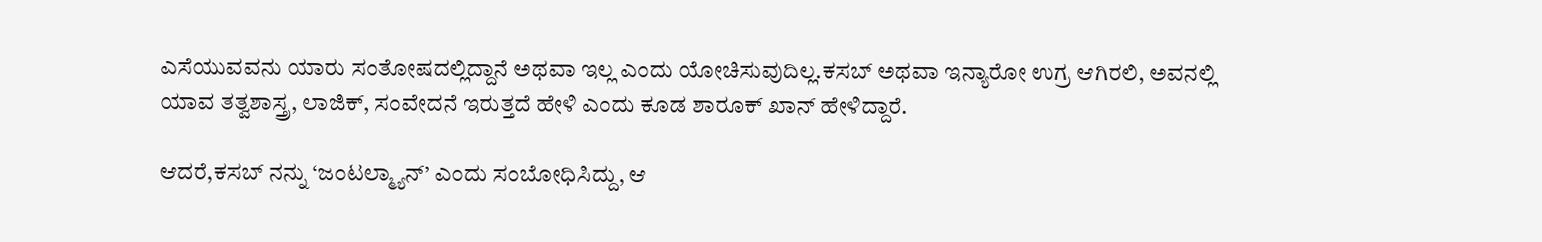ಎಸೆಯುವವನು ಯಾರು ಸಂತೋಷದಲ್ಲಿದ್ದಾನೆ ಅಥವಾ ಇಲ್ಲ ಎಂದು ಯೋಚಿಸುವುದಿಲ್ಲ.ಕಸಬ್ ಅಥವಾ ಇನ್ಯಾರೋ ಉಗ್ರ ಆಗಿರಲಿ, ಅವನಲ್ಲಿ ಯಾವ ತತ್ವಶಾಸ್ತ್ರ, ಲಾಜಿಕ್, ಸಂವೇದನೆ ಇರುತ್ತದೆ ಹೇಳಿ ಎಂದು ಕೂಡ ಶಾರೂಕ್ ಖಾನ್ ಹೇಳಿದ್ದಾರೆ.

ಆದರೆ,ಕಸಬ್ ನನ್ನು ‘ಜಂಟಲ್ಮ್ಯಾನ್’ ಎಂದು ಸಂಬೋಧಿಸಿದ್ದು, ಆ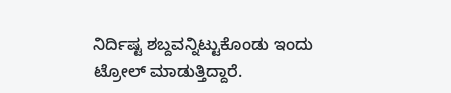ನಿರ್ದಿಷ್ಟ ಶಬ್ದವನ್ನಿಟ್ಟುಕೊಂಡು ಇಂದು ಟ್ರೋಲ್ ಮಾಡುತ್ತಿದ್ದಾರೆ.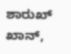ಶಾರುಖ್ ಖಾನ್,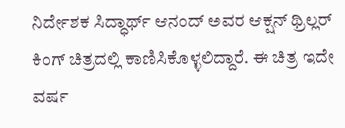ನಿರ್ದೇಶಕ ಸಿದ್ಧಾರ್ಥ್ ಆನಂದ್ ಅವರ ಆಕ್ಷನ್ ಥ್ರಿಲ್ಲರ್ ಕಿಂಗ್ ಚಿತ್ರದಲ್ಲಿ ಕಾಣಿಸಿಕೊಳ್ಳಲಿದ್ದಾರೆ. ಈ ಚಿತ್ರ ಇದೇ ವರ್ಷ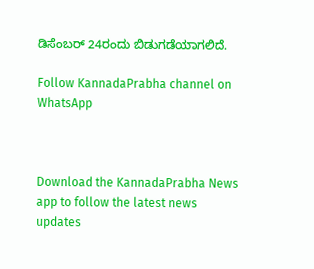ಡಿಸೆಂಬರ್ 24ರಂದು ಬಿಡುಗಡೆಯಾಗಲಿದೆ.

Follow KannadaPrabha channel on WhatsApp



Download the KannadaPrabha News app to follow the latest news updates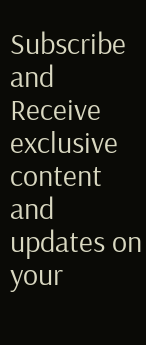Subscribe and Receive exclusive content and updates on your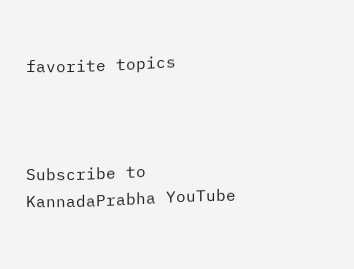favorite topics



Subscribe to KannadaPrabha YouTube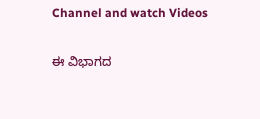Channel and watch Videos

ಈ ವಿಭಾಗದ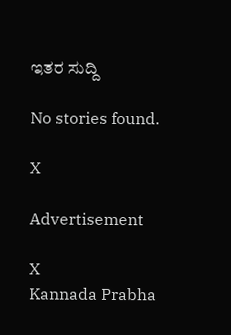ಇತರ ಸುದ್ದಿ

No stories found.

X

Advertisement

X
Kannada Prabha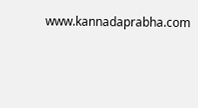www.kannadaprabha.com